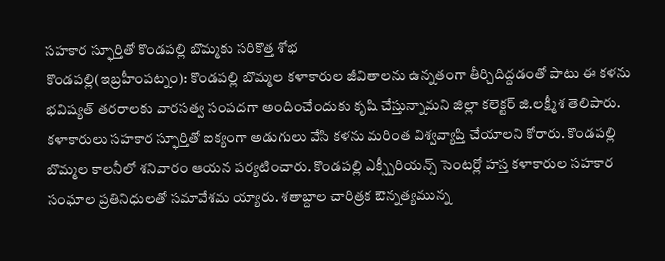సహకార స్ఫూర్తితో కొండపల్లి బొమ్మకు సరికొత్త శోభ
కొండపల్లి(ఇబ్రహీంపట్నం): కొండపల్లి బొమ్మల కళాకారుల జీవితాలను ఉన్నతంగా తీర్చిదిద్దడంతో పాటు ఈ కళను భవిష్యత్ తరరాలకు వారసత్వ సంపదగా అందించేందుకు కృషి చేస్తున్నామని జిల్లా కలెక్టర్ జి.లక్ష్మీశ తెలిపారు. కళాకారులు సహకార స్ఫూర్తితో ఐక్యంగా అడుగులు వేసి కళను మరింత విశ్వవ్యాప్తి చేయాలని కోరారు. కొండపల్లి బొమ్మల కాలనీలో శనివారం ఆయన పర్యటించారు. కొండపల్లి ఎక్స్పీరియన్స్ సెంటర్లో హస్త కళాకారుల సహకార సంఘాల ప్రతినిధులతో సమావేశమ య్యారు. శతాబ్దాల చారిత్రక ఔన్నత్యమున్న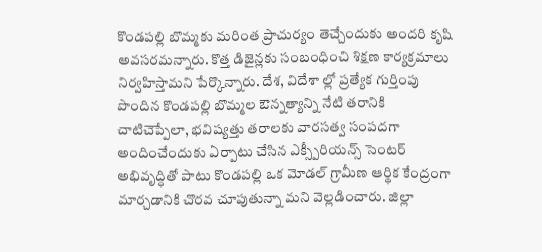కొండపల్లి బొమ్మకు మరింత ప్రాచుర్యం తెచ్చేందుకు అందరి కృషి అవసరమన్నారు. కొత్త డిజైన్లకు సంబంధించి శిక్షణ కార్యక్రమాలు నిర్వహిస్తామని పేర్కొన్నారు. దేశ, విదేశా ల్లో ప్రత్యేక గుర్తింపు పొందిన కొండపల్లి బొమ్మల ఔన్నత్యాన్ని నేటి తరానికి చాటిచెప్పేలా, భవిష్యత్తు తరాలకు వారసత్వ సంపదగా అందించేందుకు ఏర్పాటు చేసిన ఎక్స్పీరియన్స్ సెంటర్ అభివృద్ధితో పాటు కొండపల్లి ఒక మోడల్ గ్రామీణ ఆర్థిక కేంద్రంగా మార్చడానికి చొరవ చూపుతున్నా మని వెల్లడించారు. జిల్లా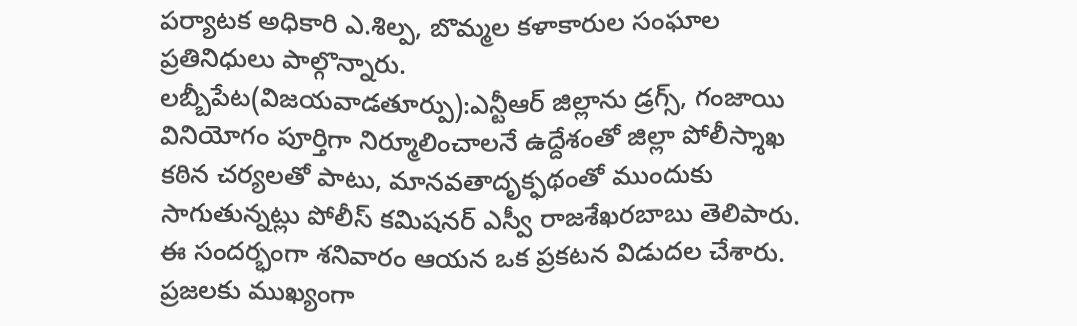పర్యాటక అధికారి ఎ.శిల్ప, బొమ్మల కళాకారుల సంఘాల ప్రతినిధులు పాల్గొన్నారు.
లబ్బీపేట(విజయవాడతూర్పు):ఎన్టీఆర్ జిల్లాను డ్రగ్స్, గంజాయి వినియోగం పూర్తిగా నిర్మూలించాలనే ఉద్దేశంతో జిల్లా పోలీస్శాఖ కఠిన చర్యలతో పాటు, మానవతాదృక్ఫథంతో ముందుకు సాగుతున్నట్లు పోలీస్ కమిషనర్ ఎస్వీ రాజశేఖరబాబు తెలిపారు. ఈ సందర్భంగా శనివారం ఆయన ఒక ప్రకటన విడుదల చేశారు. ప్రజలకు ముఖ్యంగా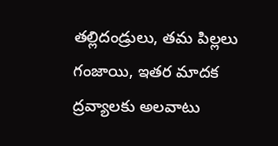తల్లిదండ్రులు, తమ పిల్లలు గంజాయి, ఇతర మాదక ద్రవ్యాలకు అలవాటు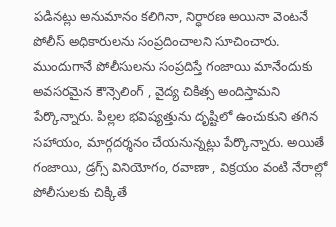పడినట్లు అనుమానం కలిగినా, నిర్ధారణ అయినా వెంటనే పోలీస్ అధికారులను సంప్రదించాలని సూచించారు. ముందుగానే పోలీసులను సంప్రదిస్తే గంజాయి మానేందుకు అవసరమైన కౌన్సెలింగ్ , వైద్య చికిత్స అందిస్తామని పేర్కొన్నారు. పిల్లల భవిష్యత్తును దృష్టిలో ఉంచుకుని తగిన సహాయం, మార్గదర్శనం చేయనున్నట్లు పేర్కొన్నారు. అయితే గంజాయి, డ్రగ్స్ వినియోగం, రవాణా , విక్రయం వంటి నేరాల్లో పోలీసులకు చిక్కితే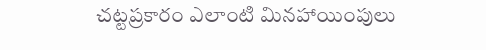చట్టప్రకారం ఎలాంటి మినహాయింపులు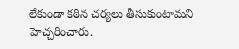లేకుండా కఠిన చర్యలు తీసుకుంటామని హెచ్చరించారు.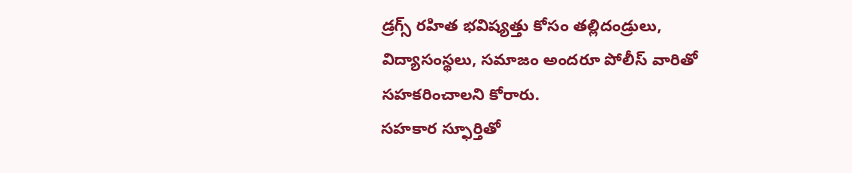డ్రగ్స్ రహిత భవిష్యత్తు కోసం తల్లిదండ్రులు, విద్యాసంస్థలు, సమాజం అందరూ పోలీస్ వారితో సహకరించాలని కోరారు.
సహకార స్ఫూర్తితో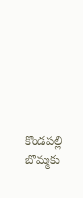కొండపల్లి బొమ్మకు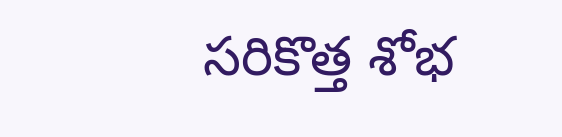సరికొత్త శోభ